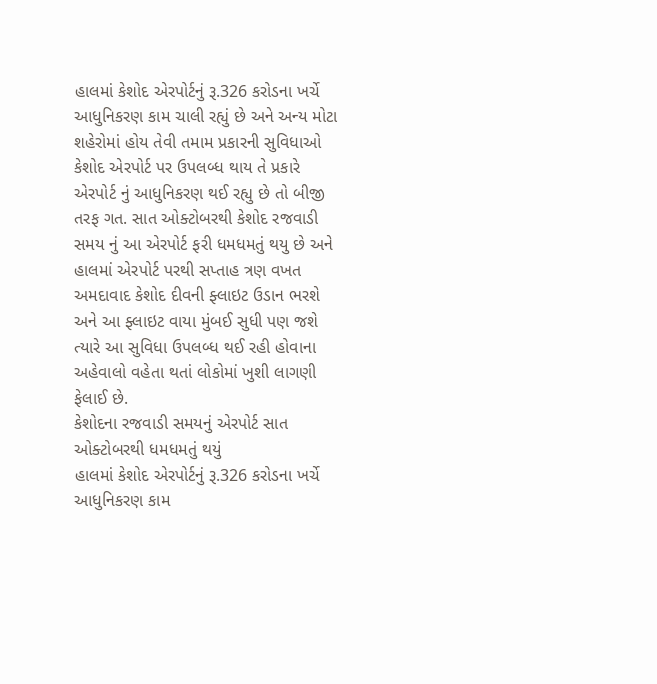હાલમાં કેશોદ એરપોર્ટનું રૂ.326 કરોડના ખર્ચે આધુનિકરણ કામ ચાલી રહ્યું છે અને અન્ય મોટા શહેરોમાં હોય તેવી તમામ પ્રકારની સુવિધાઓ કેશોદ એરપોર્ટ પર ઉપલબ્ધ થાય તે પ્રકારે એરપોર્ટ નું આધુનિકરણ થઈ રહ્યુ છે તો બીજી તરફ ગત. સાત ઓક્ટોબરથી કેશોદ રજવાડી સમય નું આ એરપોર્ટ ફરી ધમધમતું થયુ છે અને હાલમાં એરપોર્ટ પરથી સપ્તાહ ત્રણ વખત અમદાવાદ કેશોદ દીવની ફ્લાઇટ ઉડાન ભરશે અને આ ફ્લાઇટ વાયા મુંબઈ સુધી પણ જશે ત્યારે આ સુવિધા ઉપલબ્ધ થઈ રહી હોવાના અહેવાલો વહેતા થતાં લોકોમાં ખુશી લાગણી ફેલાઈ છે.
કેશોદના રજવાડી સમયનું એરપોર્ટ સાત ઓક્ટોબરથી ધમધમતું થયું
હાલમાં કેશોદ એરપોર્ટનું રૂ.326 કરોડના ખર્ચે આધુનિકરણ કામ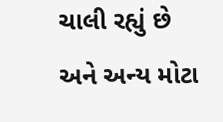ચાલી રહ્યું છે અને અન્ય મોટા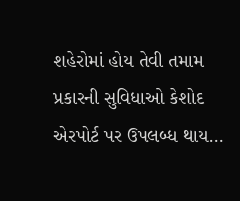શહેરોમાં હોય તેવી તમામ પ્રકારની સુવિધાઓ કેશોદ એરપોર્ટ પર ઉપલબ્ધ થાય…